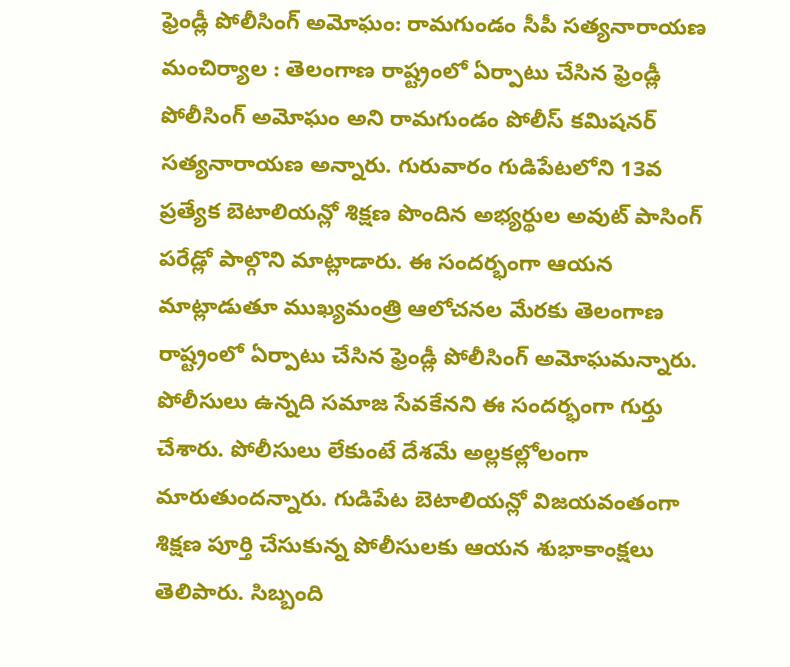ఫ్రెండ్లీ పోలీసింగ్ అమోఘం: రామగుండం సీపీ సత్యనారాయణ
మంచిర్యాల : తెలంగాణ రాష్ట్రంలో ఏర్పాటు చేసిన ఫ్రెండ్లీ పోలీసింగ్ అమోఘం అని రామగుండం పోలీస్ కమిషనర్ సత్యనారాయణ అన్నారు. గురువారం గుడిపేటలోని 13వ ప్రత్యేక బెటాలియన్లో శిక్షణ పొందిన అభ్యర్థుల అవుట్ పాసింగ్ పరేడ్లో పాల్గొని మాట్లాడారు. ఈ సందర్భంగా ఆయన మాట్లాడుతూ ముఖ్యమంత్రి ఆలోచనల మేరకు తెలంగాణ రాష్ట్రంలో ఏర్పాటు చేసిన ఫ్రెండ్లీ పోలీసింగ్ అమోఘమన్నారు. పోలీసులు ఉన్నది సమాజ సేవకేనని ఈ సందర్భంగా గుర్తు చేశారు. పోలీసులు లేకుంటే దేశమే అల్లకల్లోలంగా మారుతుందన్నారు. గుడిపేట బెటాలియన్లో విజయవంతంగా శిక్షణ పూర్తి చేసుకున్న పోలీసులకు ఆయన శుభాకాంక్షలు తెలిపారు. సిబ్బంది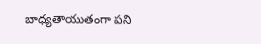బాధ్యతాయుతంగా పని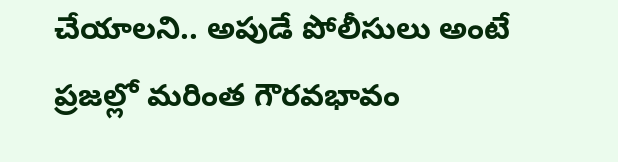చేయాలని.. అపుడే పోలీసులు అంటే ప్రజల్లో మరింత గౌరవభావం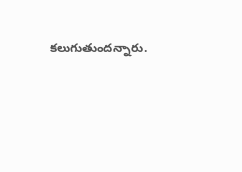కలుగుతుందన్నారు.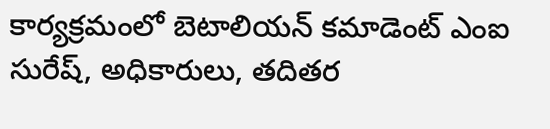కార్యక్రమంలో బెటాలియన్ కమాడెంట్ ఎంఐ సురేష్, అధికారులు, తదితర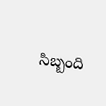సిబ్బంది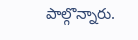పాల్గొన్నారు.